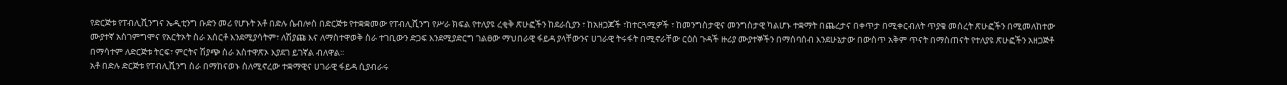የድርጅቱ የፐብሊሺንግና ኤዲቲንግ ቡድን መሪ የሆኑት አቶ በድሉ ሴብሎስ በድርጅቱ የተቋቋመው የፐብሊሺንግ የሥራ ክፍል የተለያዩ ረቂቅ ጽሁፎችን ከደራሲያን ፣ ከአዘጋጆች ፣ከተርጓሚዎች ፣ ከመንግስታዊና መንግስታዊ ካልሆኑ ተቋማት በጨረታና በቀጥታ በሚቀርብለት ጥያቄ መሰረት ጽሁፎችን በሚመለከተው ሙያተኛ አስገምግሞና የአርትኦት ስራ አሰርቶ እንደሚያሳትም፣ ለሽያጩ እና ለማስተዋወቅ ስራ ተገቢውን ድጋፍ እንደሚያድርግ ገልፀው ማህበራዊ ፋይዳ ያላቸውንና ሀገራዊ ትሩፋት በሚኖራቸው ርዕሰ ጉዳች ዙሪያ ሙያተኞችን በማሰባሰብ እንደሁኔታው በውስጥ አቅም ጥናት በማስጠናት የተለያዩ ጽሁፎችን አዘጋጅቶ በማሳተም ለድርጅቱ ትርፍ፣ ምርትና ሽያጭ ስራ አስተዋጽኦ እያደገ ይገኛል ብለዋል፡፡
አቶ በድሉ ድርጅቱ የፐብሊሺንግ ስራ በማከናወኑ ስለሚኖረው ተቋማዊና ሀገራዊ ፋይዳ ሲያብራሩ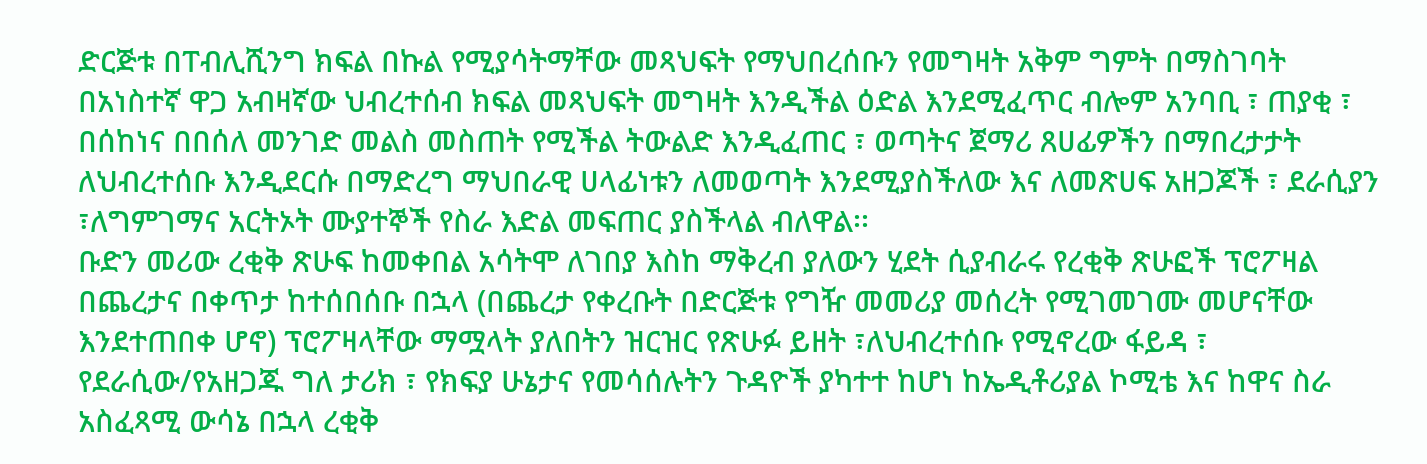ድርጅቱ በፐብሊሺንግ ክፍል በኩል የሚያሳትማቸው መጻህፍት የማህበረሰቡን የመግዛት አቅም ግምት በማስገባት በአነስተኛ ዋጋ አብዛኛው ህብረተሰብ ክፍል መጻህፍት መግዛት እንዲችል ዕድል እንደሚፈጥር ብሎም አንባቢ ፣ ጠያቂ ፣ በሰከነና በበሰለ መንገድ መልስ መስጠት የሚችል ትውልድ እንዲፈጠር ፣ ወጣትና ጀማሪ ጸሀፊዎችን በማበረታታት ለህብረተሰቡ እንዲደርሱ በማድረግ ማህበራዊ ሀላፊነቱን ለመወጣት እንደሚያስችለው እና ለመጽሀፍ አዘጋጆች ፣ ደራሲያን ፣ለግምገማና አርትኦት ሙያተኞች የስራ እድል መፍጠር ያስችላል ብለዋል፡፡
ቡድን መሪው ረቂቅ ጽሁፍ ከመቀበል አሳትሞ ለገበያ እስከ ማቅረብ ያለውን ሂደት ሲያብራሩ የረቂቅ ጽሁፎች ፕሮፖዛል በጨረታና በቀጥታ ከተሰበሰቡ በኋላ (በጨረታ የቀረቡት በድርጅቱ የግዥ መመሪያ መሰረት የሚገመገሙ መሆናቸው እንደተጠበቀ ሆኖ) ፕሮፖዛላቸው ማሟላት ያለበትን ዝርዝር የጽሁፉ ይዘት ፣ለህብረተሰቡ የሚኖረው ፋይዳ ፣ የደራሲው/የአዘጋጁ ግለ ታሪክ ፣ የክፍያ ሁኔታና የመሳሰሉትን ጉዳዮች ያካተተ ከሆነ ከኤዲቶሪያል ኮሚቴ እና ከዋና ስራ አስፈጻሚ ውሳኔ በኋላ ረቂቅ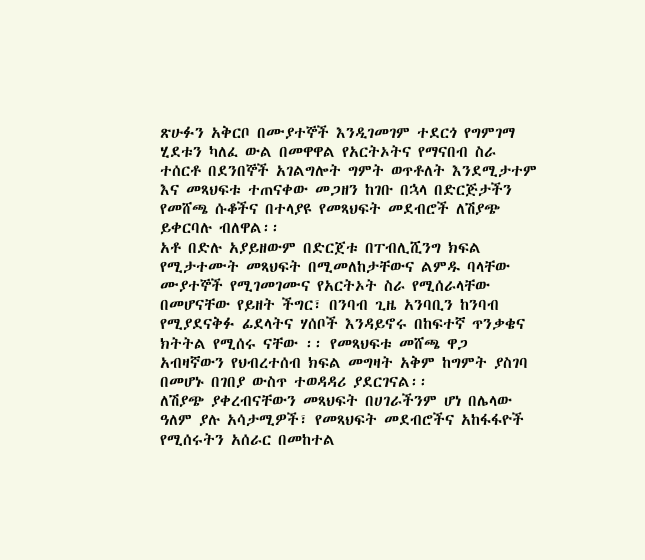ጽሁፉን አቅርቦ በሙያተኞች እንዲገመገም ተደርጎ የግምገማ ሂደቱን ካለፈ ውል በመዋዋል የአርትኦትና የማናበብ ስራ ተሰርቶ በደንበኞች አገልግሎት ግምት ወጥቶለት እንደሚታተም እና መጻህፍቱ ተጠናቀው መጋዘን ከገቡ በኋላ በድርጅታችን የመሸጫ ሱቆችና በተላያዩ የመጻህፍት መደብሮች ለሽያጭ ይቀርባሉ ብለዋል፡፡
አቶ በድሉ አያይዘውም በድርጀቱ በፐብሊሺንግ ክፍል የሚታተሙት መጻህፍት በሚመለከታቸውና ልምዱ ባላቸው ሙያተኞች የሚገመገሙና የአርትኦት ስራ የሚሰራላቸው በመሆናቸው የይዘት ችግር፣ በንባብ ጊዜ አንባቢን ከንባብ የሚያደናቅፉ ፊደላትና ሃሰቦች እንዳይኖሩ በከፍተኛ ጥንቃቄና ክትትል የሚሰሩ ናቸው ፡፡ የመጻህፍቱ መሸጫ ዋጋ አብዛኛውን የህብረተሰብ ክፍል መግዛት አቅም ከግምት ያስገባ በመሆኑ በገበያ ውስጥ ተወዳዳሪ ያደርገናል፡፡
ለሽያጭ ያቀረብናቸውን መጻህፍት በሀገራችንም ሆነ በሌላው ዓለም ያሉ አሳታሚዎች፣ የመጻህፍት መደብሮችና አከፋፋዮች የሚሰሩትን አሰራር በመከተል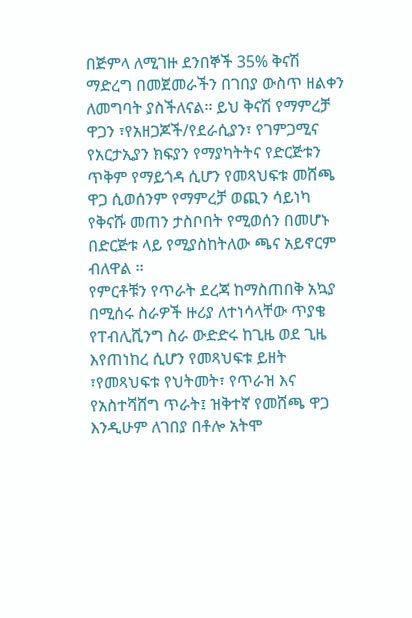በጅምላ ለሚገዙ ደንበኞች 35% ቅናሽ ማድረግ በመጀመራችን በገበያ ውስጥ ዘልቀን ለመግባት ያስችለናል፡፡ ይህ ቅናሽ የማምረቻ ዋጋን ፣የአዘጋጆች/የደራሲያን፣ የገምጋሚና የአርታኢያን ክፍያን የማያካትትና የድርጅቱን ጥቅም የማይጎዳ ሲሆን የመጻህፍቱ መሸጫ ዋጋ ሲወሰንም የማምረቻ ወጪን ሳይነካ የቅናሹ መጠን ታስቦበት የሚወሰን በመሆኑ በድርጅቱ ላይ የሚያስከትለው ጫና አይኖርም ብለዋል ፡፡
የምርቶቹን የጥራት ደረጃ ከማስጠበቅ አኳያ በሚሰሩ ስራዎች ዙሪያ ለተነሳላቸው ጥያቄ የፐብሊሺንግ ስራ ውድድሩ ከጊዜ ወደ ጊዜ እየጠነከረ ሲሆን የመጻህፍቱ ይዘት ፣የመጻህፍቱ የህትመት፣ የጥራዝ እና የአስተሻሸግ ጥራት፤ ዝቅተኛ የመሸጫ ዋጋ እንዲሁም ለገበያ በቶሎ አትሞ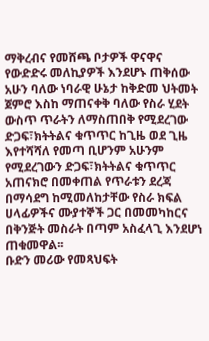ማቅረብና የመሸጫ ቦታዎች ዋናዋና የውድድሩ መለኪያዎች እንደሆኑ ጠቅሰው አሁን ባለው ነባራዊ ሁኔታ ከቅድመ ህትመት ጀምሮ እስከ ማጠናቀቅ ባለው የስራ ሂደት ውስጥ ጥራትን ለማስጠበቅ የሚደረገው ድጋፍ፣ክትትልና ቁጥጥር ከጊዜ ወደ ጊዜ እየተሻሻለ የመጣ ቢሆንም አሁንም የሚደረገውን ድጋፍ፣ክትትልና ቁጥጥር አጠናክሮ በመቀጠል የጥራቱን ደረጃ በማሳደግ ከሚመለከታቸው የስራ ክፍል ሀላፊዎችና ሙያተኞች ጋር በመመካከርና በቅንጅት መስራት በጣም አስፈላጊ እንደሆነ ጠቁመዋል፡፡
ቡድን መሪው የመጻህፍት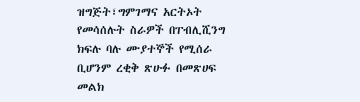ዝግጅት፣ግምገማና አርትኦት የመሳሰሉት ስራዎች በፐብሊሺንግ ክፍሉ ባሉ ሙያተኞች የሚሰራ ቢሆንም ረቂቅ ጽሁፉ በመጽሀፍ መልክ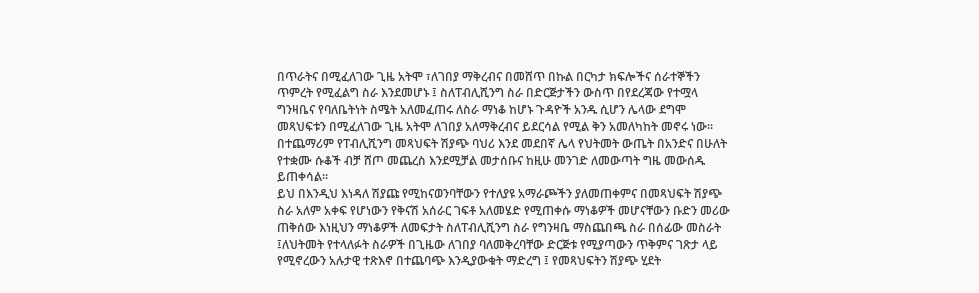በጥራትና በሚፈለገው ጊዜ አትሞ ፣ለገበያ ማቅረብና በመሸጥ በኩል በርካታ ክፍሎችና ሰራተኞችን ጥምረት የሚፈልግ ስራ እንደመሆኑ ፤ ስለፐብሊሺንግ ስራ በድርጅታችን ውስጥ በየደረጃው የተሟላ ግንዛቤና የባለቤትነት ስሜት አለመፈጠሩ ለስራ ማነቆ ከሆኑ ጉዳዮች አንዱ ሲሆን ሌላው ደግሞ መጻህፍቱን በሚፈለገው ጊዜ አትሞ ለገበያ አለማቅረብና ይደርሳል የሚል ቅን አመለካከት መኖሩ ነው፡፡ በተጨማሪም የፐብሊሺንግ መጻህፍት ሽያጭ ባህሪ እንደ መደበኛ ሌላ የህትመት ውጤት በአንድና በሁለት የተቋሙ ሱቆች ብቻ ሸጦ መጨረስ እንደሚቻል መታሰቡና ከዚሁ መንገድ ለመውጣት ግዜ መውሰዱ ይጠቀሳል፡፡
ይህ በእንዲህ እነዳለ ሽያጩ የሚከናወንባቸውን የተለያዩ አማራጮችን ያለመጠቀምና በመጻህፍት ሽያጭ ስራ አለም አቀፍ የሆነውን የቅናሽ አሰራር ገፍቶ አለመሄድ የሚጠቀሱ ማነቆዎች መሆናቸውን ቡድን መሪው ጠቅሰው እነዚህን ማነቆዎች ለመፍታት ስለፐብሊሺንግ ስራ የግንዛቤ ማስጨበጫ ስራ በሰፊው መስራት ፤ለህትመት የተላለፉት ስራዎች በጊዜው ለገበያ ባለመቅረባቸው ድርጅቱ የሚያጣውን ጥቅምና ገጽታ ላይ የሚኖረውን አሉታዊ ተጽእኖ በተጨባጭ እንዲያውቁት ማድረግ ፤ የመጻህፍትን ሽያጭ ሂደት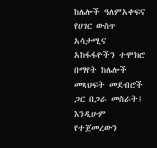ከሌሎች ዓለምአቀፍና የሀገር ውስጥ አሳታሚና አከፋፋዮችን ተሞክሮ በማየት ከሌሎች መጻህፍት መደብሮች ጋር በጋራ መስራት፤ እንዲሁም የተጀመረውን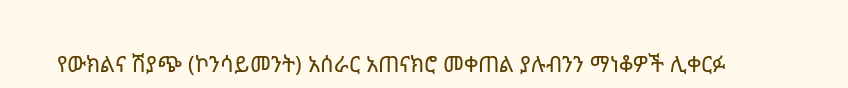የውክልና ሽያጭ (ኮንሳይመንት) አሰራር አጠናክሮ መቀጠል ያሉብንን ማነቆዎች ሊቀርፉ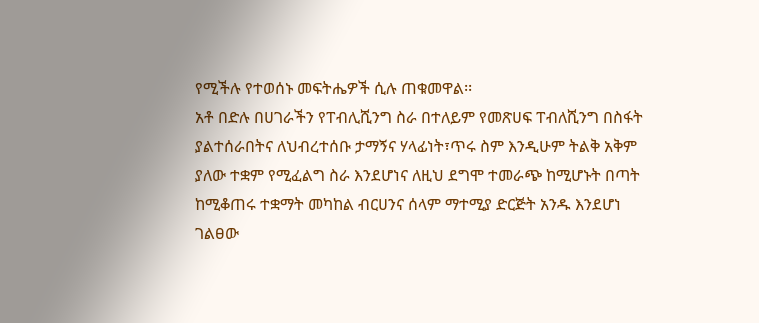የሚችሉ የተወሰኑ መፍትሔዎች ሲሉ ጠቁመዋል፡፡
አቶ በድሉ በሀገራችን የፐብሊሺንግ ስራ በተለይም የመጽሀፍ ፐብለሺንግ በስፋት ያልተሰራበትና ለህብረተሰቡ ታማኝና ሃላፊነት፣ጥሩ ስም እንዲሁም ትልቅ አቅም ያለው ተቋም የሚፈልግ ስራ እንደሆነና ለዚህ ደግሞ ተመራጭ ከሚሆኑት በጣት ከሚቆጠሩ ተቋማት መካከል ብርሀንና ሰላም ማተሚያ ድርጅት አንዱ እንደሆነ ገልፀው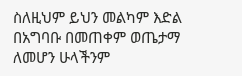ስለዚህም ይህን መልካም እድል በአግባቡ በመጠቀም ወጤታማ ለመሆን ሁላችንም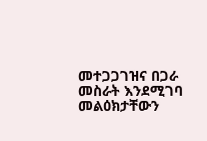መተጋጋገዝና በጋራ መስራት እንደሚገባ መልዕክታቸውን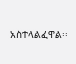አስተላልፈዋል፡፡